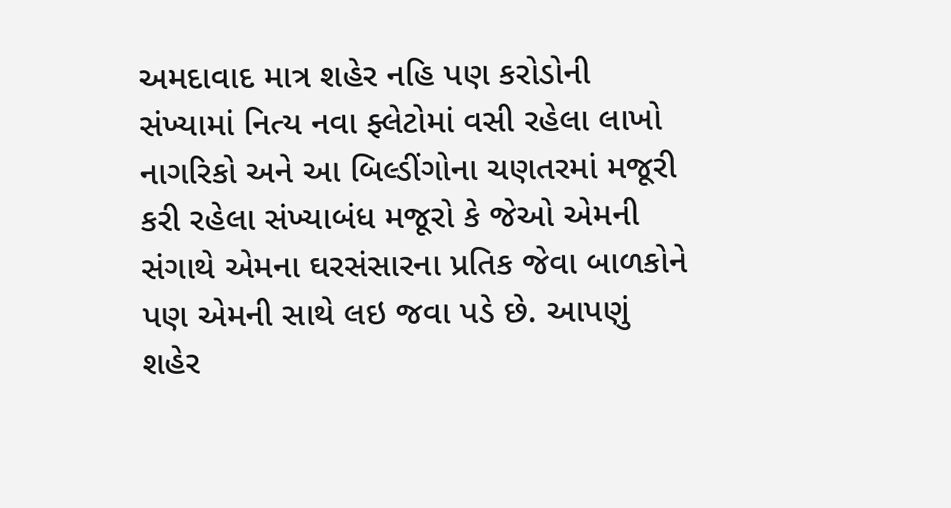અમદાવાદ માત્ર શહેર નહિ પણ કરોડોની સંખ્યામાં નિત્ય નવા ફ્લેટોમાં વસી રહેલા લાખો નાગરિકો અને આ બિલ્ડીંગોના ચણતરમાં મજૂરી કરી રહેલા સંખ્યાબંધ મજૂરો કે જેઓ એમની સંગાથે એમના ઘરસંસારના પ્રતિક જેવા બાળકોને પણ એમની સાથે લઇ જવા પડે છે. આપણું શહેર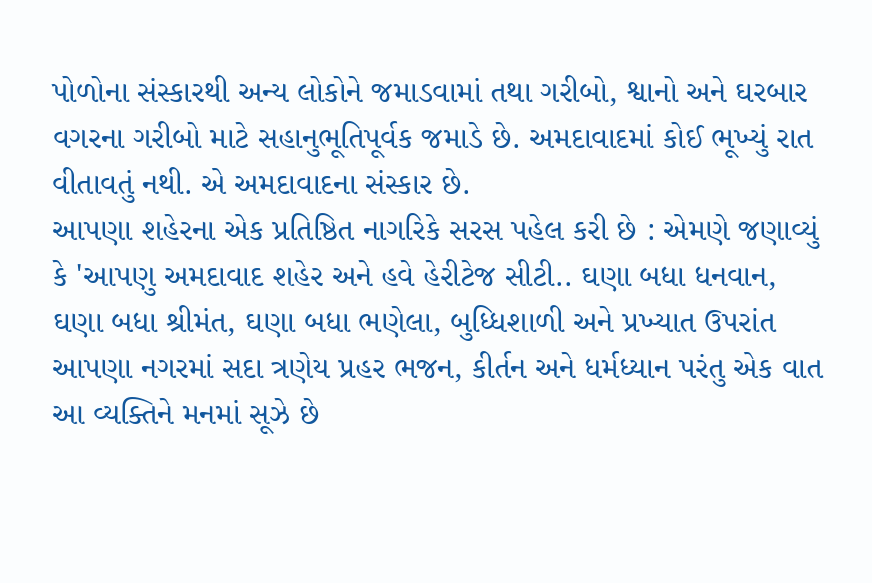પોળોના સંસ્કારથી અન્ય લોકોને જમાડવામાં તથા ગરીબો, શ્વાનો અને ઘરબાર વગરના ગરીબો માટે સહાનુભૂતિપૂર્વક જમાડે છે. અમદાવાદમાં કોઈ ભૂખ્યું રાત વીતાવતું નથી. એ અમદાવાદના સંસ્કાર છે.
આપણા શહેરના એક પ્રતિષ્ઠિત નાગરિકે સરસ પહેલ કરી છે : એમણે જણાવ્યું કે 'આપણુ અમદાવાદ શહેર અને હવે હેરીટેજ સીટી.. ઘણા બધા ધનવાન, ઘણા બધા શ્રીમંત, ઘણા બધા ભણેલા, બુધ્ધિશાળી અને પ્રખ્યાત ઉપરાંત આપણા નગરમાં સદા ત્રણેય પ્રહર ભજન, કીર્તન અને ધર્મધ્યાન પરંતુ એક વાત આ વ્યક્તિને મનમાં સૂઝે છે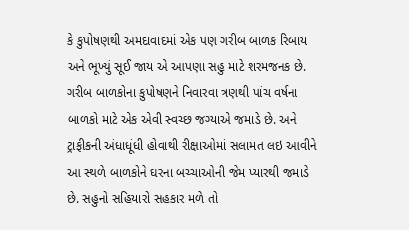કે કુપોષણથી અમદાવાદમાં એક પણ ગરીબ બાળક રિબાય અને ભૂખ્યું સૂઈ જાય એ આપણા સહુ માટે શરમજનક છે.
ગરીબ બાળકોના કુપોષણને નિવારવા ત્રણથી પાંચ વર્ષના બાળકો માટે એક એવી સ્વચ્છ જગ્યાએ જમાડે છે. અને ટ્રાફીકની અંધાધૂંધી હોવાથી રીક્ષાઓમાં સલામત લઇ આવીને આ સ્થળે બાળકોને ઘરના બચ્ચાઓની જેમ પ્યારથી જમાડે છે. સહુનો સહિયારો સહકાર મળે તો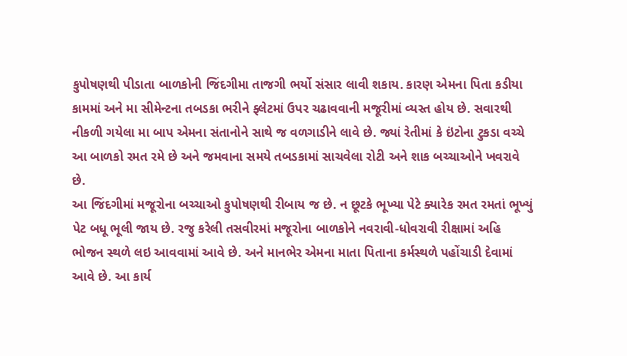કુપોષણથી પીડાતા બાળકોની જિંદગીમા તાજગી ભર્યો સંસાર લાવી શકાય. કારણ એમના પિતા કડીયા કામમાં અને મા સીમેન્ટના તબડકા ભરીને ફ્લેટમાં ઉપર ચઢાવવાની મજૂરીમાં વ્યસ્ત હોય છે. સવારથી નીકળી ગયેલા મા બાપ એમના સંતાનોને સાથે જ વળગાડીને લાવે છે. જ્યાં રેતીમાં કે ઇંટોના ટુકડા વચ્ચે આ બાળકો રમત રમે છે અને જમવાના સમયે તબડકામાં સાચવેલા રોટી અને શાક બચ્ચાઓને ખવરાવે છે.
આ જિંદગીમાં મજૂરોના બચ્ચાઓ કુપોષણથી રીબાય જ છે. ન છૂટકે ભૂખ્યા પેટે ક્યારેક રમત રમતાં ભૂખ્યું પેટ બધૂ ભૂલી જાય છે. રજુ કરેલી તસવીરમાં મજૂરોના બાળકોને નવરાવી-ધોવરાવી રીક્ષામાં અહિ ભોજન સ્થળે લઇ આવવામાં આવે છે. અને માનભેર એમના માતા પિતાના કર્મસ્થળે પહોંચાડી દેવામાં આવે છે. આ કાર્ય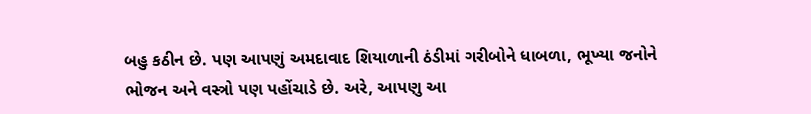બહુ કઠીન છે. પણ આપણું અમદાવાદ શિયાળાની ઠંડીમાં ગરીબોને ધાબળા, ભૂખ્યા જનોને ભોજન અને વસ્ત્રો પણ પહોંચાડે છે. અરે, આપણુ આ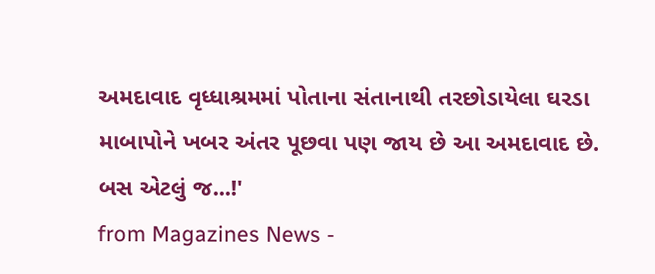અમદાવાદ વૃધ્ધાશ્રમમાં પોતાના સંતાનાથી તરછોડાયેલા ઘરડા માબાપોને ખબર અંતર પૂછવા પણ જાય છે આ અમદાવાદ છે. બસ એટલું જ...!'
from Magazines News -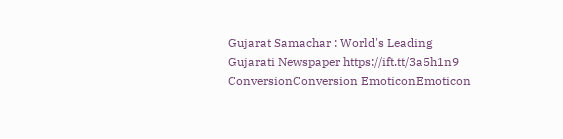Gujarat Samachar : World's Leading Gujarati Newspaper https://ift.tt/3a5h1n9
ConversionConversion EmoticonEmoticon